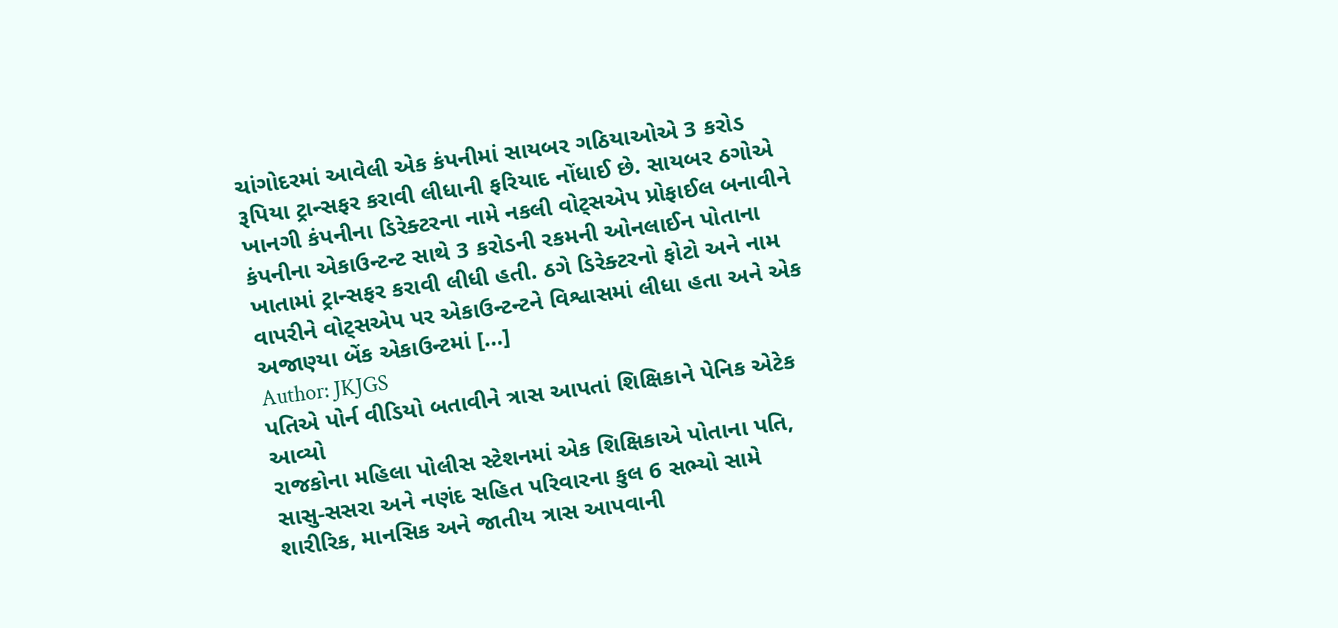ચાંગોદરમાં આવેલી એક કંપનીમાં સાયબર ગઠિયાઓએ 3 કરોડ રૂપિયા ટ્રાન્સફર કરાવી લીધાની ફરિયાદ નોંધાઈ છે. સાયબર ઠગોએ ખાનગી કંપનીના ડિરેક્ટરના નામે નકલી વોટ્સએપ પ્રોફાઈલ બનાવીને કંપનીના એકાઉન્ટન્ટ સાથે 3 કરોડની રકમની ઓનલાઈન પોતાના ખાતામાં ટ્રાન્સફર કરાવી લીધી હતી. ઠગે ડિરેક્ટરનો ફોટો અને નામ વાપરીને વોટ્સએપ પર એકાઉન્ટન્ટને વિશ્વાસમાં લીધા હતા અને એક અજાણ્યા બેંક એકાઉન્ટમાં […]
Author: JKJGS
પતિએ પોર્ન વીડિયો બતાવીને ત્રાસ આપતાં શિક્ષિકાને પેનિક એટેક આવ્યો
રાજકોના મહિલા પોલીસ સ્ટેશનમાં એક શિક્ષિકાએ પોતાના પતિ, સાસુ-સસરા અને નણંદ સહિત પરિવારના કુલ 6 સભ્યો સામે શારીરિક, માનસિક અને જાતીય ત્રાસ આપવાની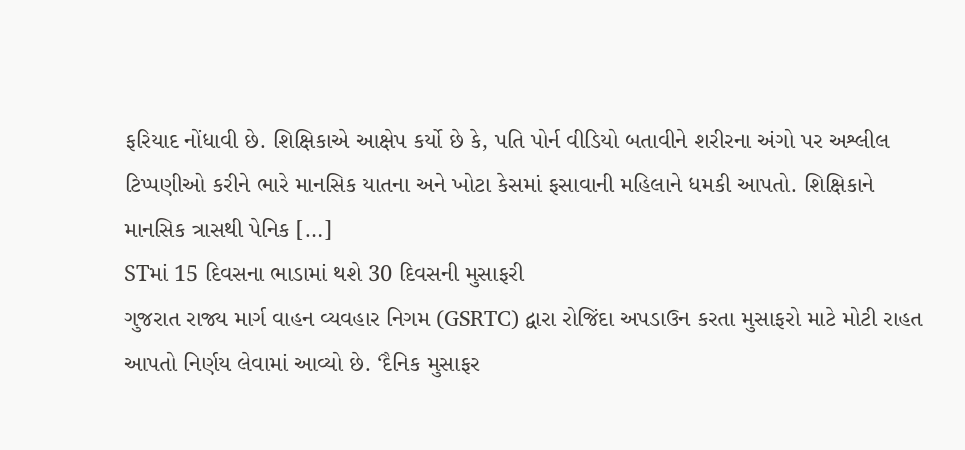ફરિયાદ નોંધાવી છે. શિક્ષિકાએ આક્ષેપ કર્યો છે કે, પતિ પોર્ન વીડિયો બતાવીને શરીરના અંગો પર અશ્લીલ ટિપ્પણીઓ કરીને ભારે માનસિક યાતના અને ખોટા કેસમાં ફસાવાની મહિલાને ધમકી આપતો. શિક્ષિકાને માનસિક ત્રાસથી પેનિક […]
STમાં 15 દિવસના ભાડામાં થશે 30 દિવસની મુસાફરી
ગુજરાત રાજ્ય માર્ગ વાહન વ્યવહાર નિગમ (GSRTC) દ્વારા રોજિંદા અપડાઉન કરતા મુસાફરો માટે મોટી રાહત આપતો નિર્ણય લેવામાં આવ્યો છે. ‘દૈનિક મુસાફર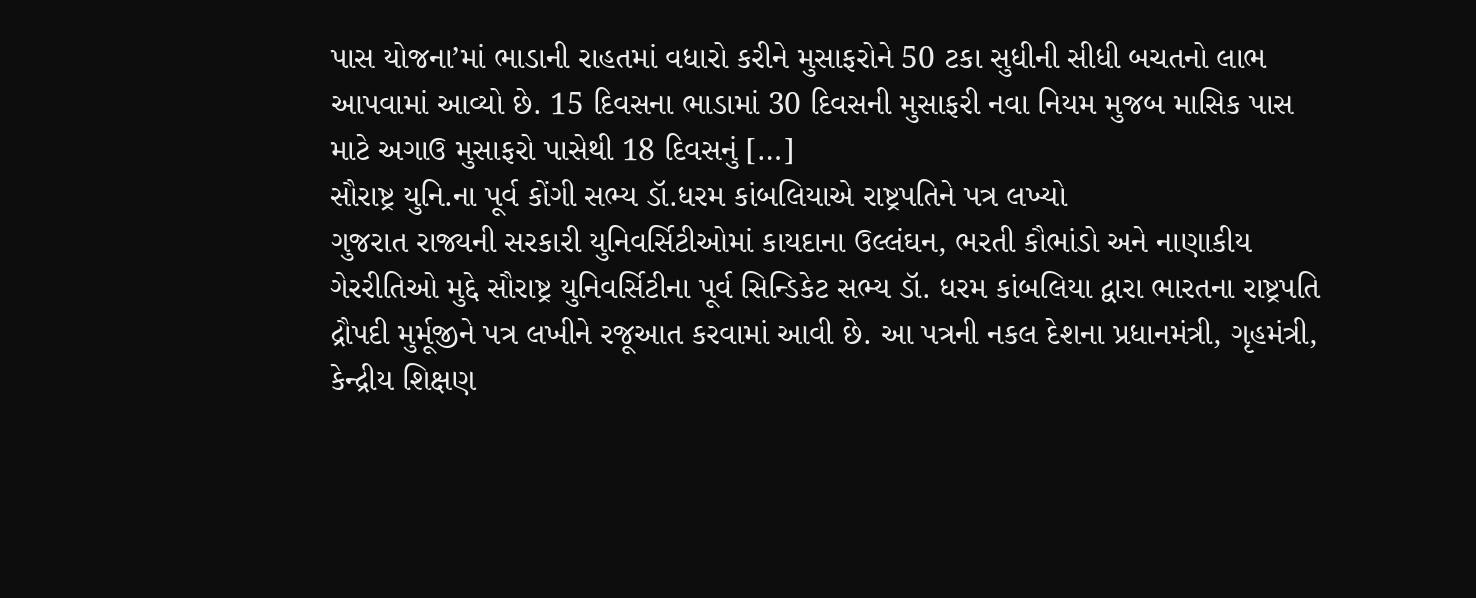પાસ યોજના’માં ભાડાની રાહતમાં વધારો કરીને મુસાફરોને 50 ટકા સુધીની સીધી બચતનો લાભ આપવામાં આવ્યો છે. 15 દિવસના ભાડામાં 30 દિવસની મુસાફરી નવા નિયમ મુજબ માસિક પાસ માટે અગાઉ મુસાફરો પાસેથી 18 દિવસનું […]
સૌરાષ્ટ્ર યુનિ.ના પૂર્વ કોંગી સભ્ય ડૉ.ધરમ કાંબલિયાએ રાષ્ટ્રપતિને પત્ર લખ્યો
ગુજરાત રાજ્યની સરકારી યુનિવર્સિટીઓમાં કાયદાના ઉલ્લંઘન, ભરતી કૌભાંડો અને નાણાકીય ગેરરીતિઓ મુદ્દે સૌરાષ્ટ્ર યુનિવર્સિટીના પૂર્વ સિન્ડિકેટ સભ્ય ડૉ. ધરમ કાંબલિયા દ્વારા ભારતના રાષ્ટ્રપતિ દ્રૌપદી મુર્મૂજીને પત્ર લખીને રજૂઆત કરવામાં આવી છે. આ પત્રની નકલ દેશના પ્રધાનમંત્રી, ગૃહમંત્રી, કેન્દ્રીય શિક્ષણ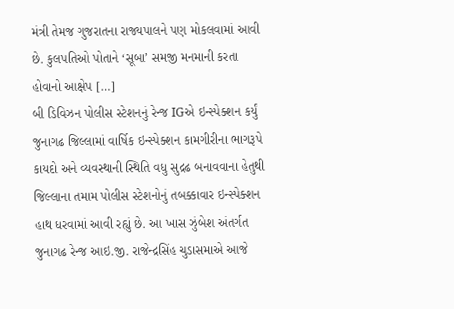મંત્રી તેમજ ગુજરાતના રાજ્યપાલને પણ મોકલવામાં આવી છે. કુલપતિઓ પોતાને ‘સૂબા’ સમજી મનમાની કરતા હોવાનો આક્ષેપ […]
બી ડિવિઝન પોલીસ સ્ટેશનનું રેન્જ IGએ ઇન્સ્પેક્શન કર્યું
જુનાગઢ જિલ્લામાં વાર્ષિક ઇન્સ્પેક્શન કામગીરીના ભાગરૂપે કાયદો અને વ્યવસ્થાની સ્થિતિ વધુ સુદ્રઢ બનાવવાના હેતુથી જિલ્લાના તમામ પોલીસ સ્ટેશનોનું તબક્કાવાર ઇન્સ્પેક્શન હાથ ધરવામાં આવી રહ્યું છે. આ ખાસ ઝુંબેશ અંતર્ગત જુનાગઢ રેન્જ આઇ.જી. રાજેન્દ્રસિંહ ચુડાસમાએ આજે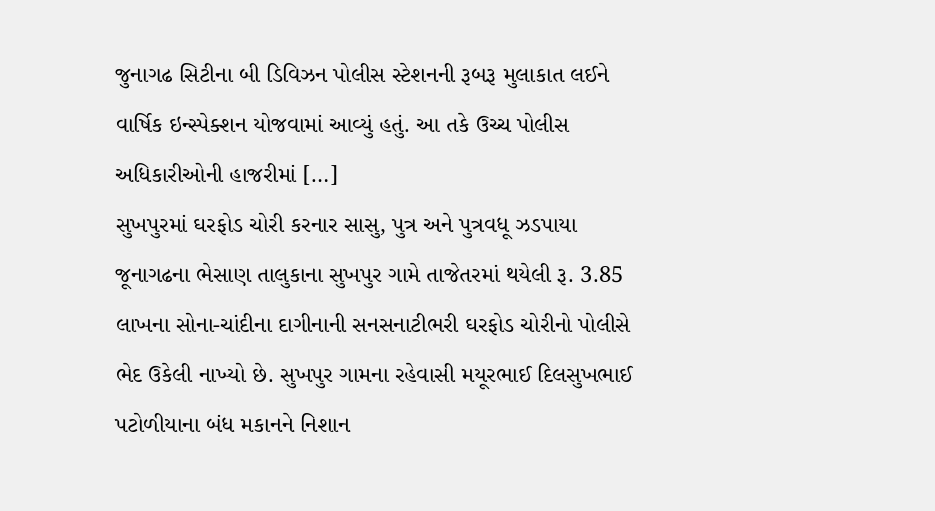જુનાગઢ સિટીના બી ડિવિઝન પોલીસ સ્ટેશનની રૂબરૂ મુલાકાત લઈને વાર્ષિક ઇન્સ્પેક્શન યોજવામાં આવ્યું હતું. આ તકે ઉચ્ચ પોલીસ અધિકારીઓની હાજરીમાં […]
સુખપુરમાં ઘરફોડ ચોરી કરનાર સાસુ, પુત્ર અને પુત્રવધૂ ઝડપાયા
જૂનાગઢના ભેસાણ તાલુકાના સુખપુર ગામે તાજેતરમાં થયેલી રૂ. 3.85 લાખના સોના-ચાંદીના દાગીનાની સનસનાટીભરી ઘરફોડ ચોરીનો પોલીસે ભેદ ઉકેલી નાખ્યો છે. સુખપુર ગામના રહેવાસી મયૂરભાઈ દિલસુખભાઈ પટોળીયાના બંધ મકાનને નિશાન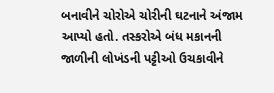બનાવીને ચોરોએ ચોરીની ઘટનાને અંજામ આપ્યો હતો. તસ્કરોએ બંધ મકાનની જાળીની લોખંડની પટ્ટીઓ ઉચકાવીને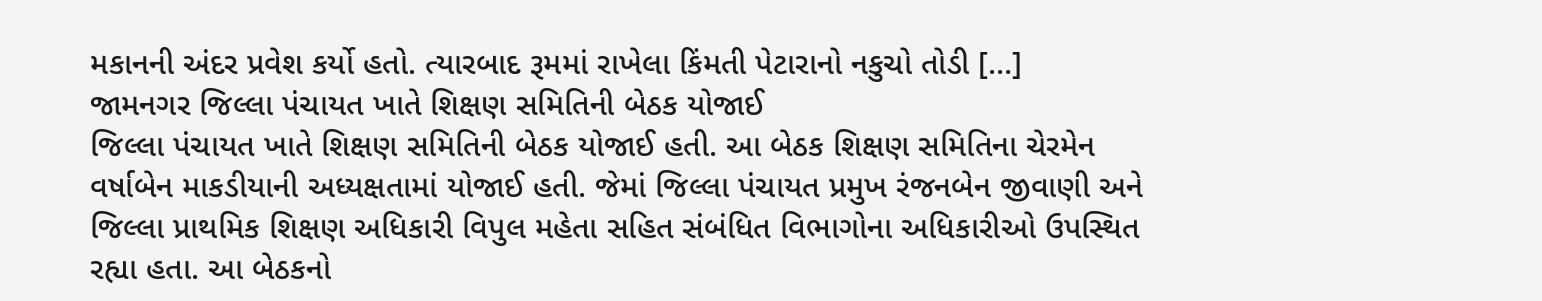મકાનની અંદર પ્રવેશ કર્યો હતો. ત્યારબાદ રૂમમાં રાખેલા કિંમતી પેટારાનો નકુચો તોડી […]
જામનગર જિલ્લા પંચાયત ખાતે શિક્ષણ સમિતિની બેઠક યોજાઈ
જિલ્લા પંચાયત ખાતે શિક્ષણ સમિતિની બેઠક યોજાઈ હતી. આ બેઠક શિક્ષણ સમિતિના ચેરમેન વર્ષાબેન માકડીયાની અધ્યક્ષતામાં યોજાઈ હતી. જેમાં જિલ્લા પંચાયત પ્રમુખ રંજનબેન જીવાણી અને જિલ્લા પ્રાથમિક શિક્ષણ અધિકારી વિપુલ મહેતા સહિત સંબંધિત વિભાગોના અધિકારીઓ ઉપસ્થિત રહ્યા હતા. આ બેઠકનો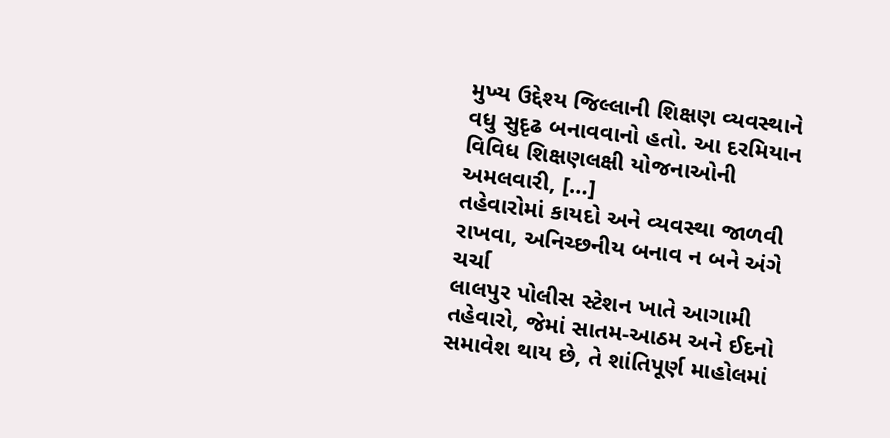મુખ્ય ઉદ્દેશ્ય જિલ્લાની શિક્ષણ વ્યવસ્થાને વધુ સુદૃઢ બનાવવાનો હતો. આ દરમિયાન વિવિધ શિક્ષણલક્ષી યોજનાઓની અમલવારી, […]
તહેવારોમાં કાયદો અને વ્યવસ્થા જાળવી રાખવા, અનિચ્છનીય બનાવ ન બને અંગે ચર્ચા
લાલપુર પોલીસ સ્ટેશન ખાતે આગામી તહેવારો, જેમાં સાતમ-આઠમ અને ઈદનો સમાવેશ થાય છે, તે શાંતિપૂર્ણ માહોલમાં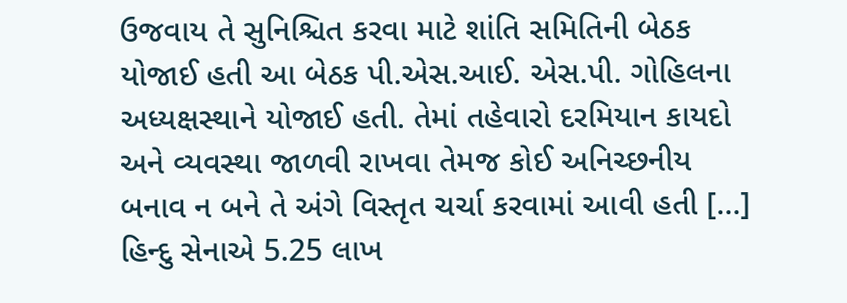ઉજવાય તે સુનિશ્ચિત કરવા માટે શાંતિ સમિતિની બેઠક યોજાઈ હતી આ બેઠક પી.એસ.આઈ. એસ.પી. ગોહિલના અધ્યક્ષસ્થાને યોજાઈ હતી. તેમાં તહેવારો દરમિયાન કાયદો અને વ્યવસ્થા જાળવી રાખવા તેમજ કોઈ અનિચ્છનીય બનાવ ન બને તે અંગે વિસ્તૃત ચર્ચા કરવામાં આવી હતી […]
હિન્દુ સેનાએ 5.25 લાખ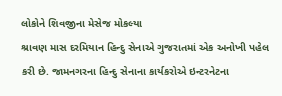લોકોને શિવજીના મેસેજ મોકલ્યા
શ્રાવણ માસ દરમિયાન હિન્દુ સેનાએ ગુજરાતમાં એક અનોખી પહેલ કરી છે. જામનગરના હિન્દુ સેનાના કાર્યકરોએ ઇન્ટરનેટના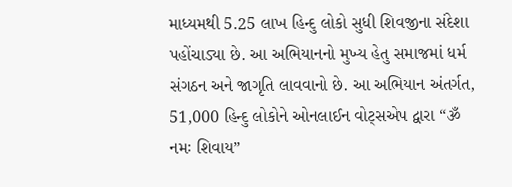માધ્યમથી 5.25 લાખ હિન્દુ લોકો સુધી શિવજીના સંદેશા પહોંચાડ્યા છે. આ અભિયાનનો મુખ્ય હેતુ સમાજમાં ધર્મ સંગઠન અને જાગૃતિ લાવવાનો છે. આ અભિયાન અંતર્ગત, 51,000 હિન્દુ લોકોને ઓનલાઈન વોટ્સએપ દ્વારા “ૐ નમઃ શિવાય”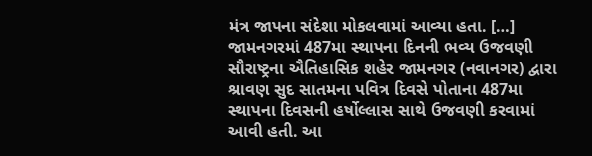મંત્ર જાપના સંદેશા મોકલવામાં આવ્યા હતા. […]
જામનગરમાં 487મા સ્થાપના દિનની ભવ્ય ઉજવણી
સૌરાષ્ટ્રના ઐતિહાસિક શહેર જામનગર (નવાનગર) દ્વારા શ્રાવણ સુદ સાતમના પવિત્ર દિવસે પોતાના 487મા સ્થાપના દિવસની હર્ષોલ્લાસ સાથે ઉજવણી કરવામાં આવી હતી. આ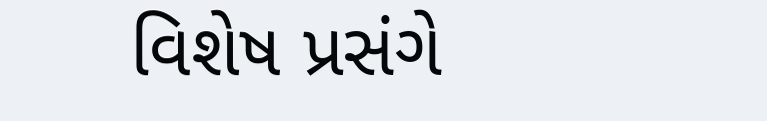વિશેષ પ્રસંગે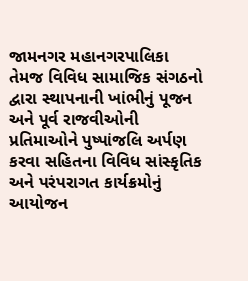જામનગર મહાનગરપાલિકા તેમજ વિવિધ સામાજિક સંગઠનો દ્વારા સ્થાપનાની ખાંભીનું પૂજન અને પૂર્વ રાજવીઓની પ્રતિમાઓને પુષ્પાંજલિ અર્પણ કરવા સહિતના વિવિધ સાંસ્કૃતિક અને પરંપરાગત કાર્યક્રમોનું આયોજન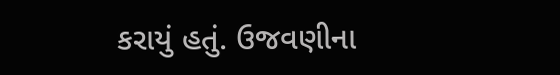કરાયું હતું. ઉજવણીના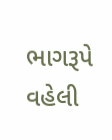ભાગરૂપે વહેલી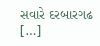સવારે દરબારગઢ […]